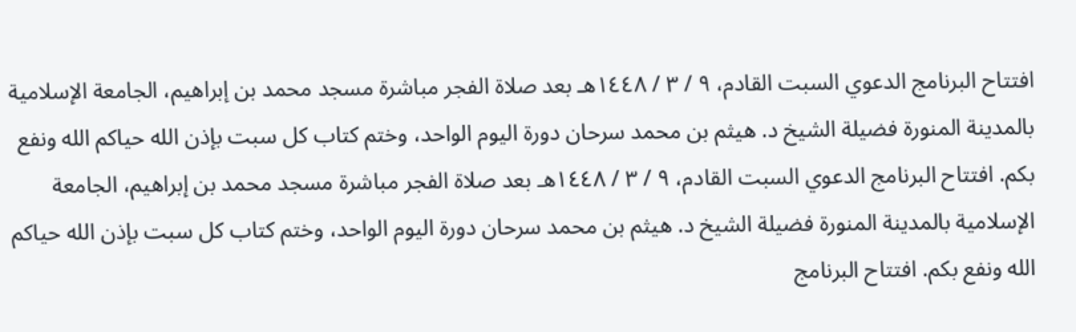افتتاح البرنامج الدعوي السبت القادم، ٩ / ٣ / ١٤٤٨هـ بعد صلاة الفجر مباشرة مسجد محمد بن إبراهيم، الجامعة الإسلامية بالمدينة المنورة فضيلة الشيخ د. هيثم بن محمد سرحان دورة اليوم الواحد، وختم كتاب كل سبت بإذن الله حياكم الله ونفع بكم. افتتاح البرنامج الدعوي السبت القادم، ٩ / ٣ / ١٤٤٨هـ بعد صلاة الفجر مباشرة مسجد محمد بن إبراهيم، الجامعة الإسلامية بالمدينة المنورة فضيلة الشيخ د. هيثم بن محمد سرحان دورة اليوم الواحد، وختم كتاب كل سبت بإذن الله حياكم الله ونفع بكم. افتتاح البرنامج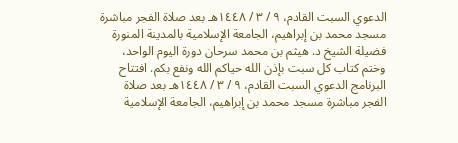الدعوي السبت القادم، ٩ / ٣ / ١٤٤٨هـ بعد صلاة الفجر مباشرة مسجد محمد بن إبراهيم، الجامعة الإسلامية بالمدينة المنورة فضيلة الشيخ د. هيثم بن محمد سرحان دورة اليوم الواحد، وختم كتاب كل سبت بإذن الله حياكم الله ونفع بكم. افتتاح البرنامج الدعوي السبت القادم، ٩ / ٣ / ١٤٤٨هـ بعد صلاة الفجر مباشرة مسجد محمد بن إبراهيم، الجامعة الإسلامية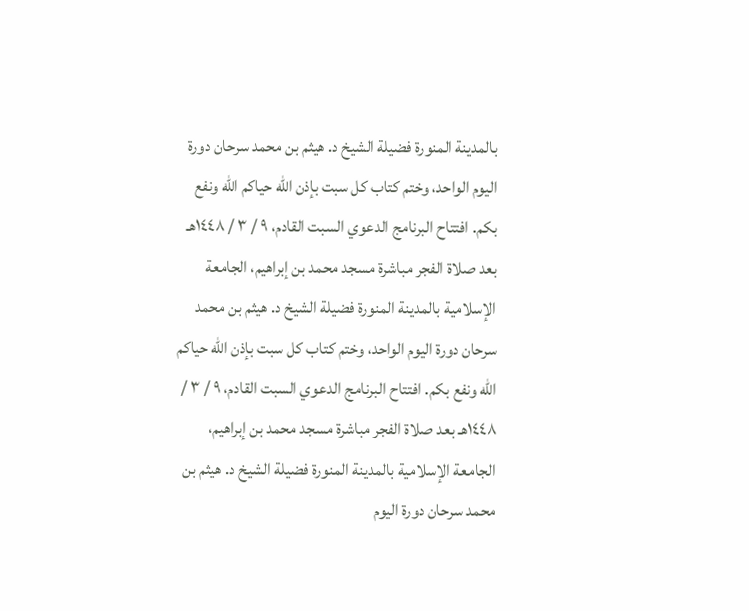بالمدينة المنورة فضيلة الشيخ د. هيثم بن محمد سرحان دورة اليوم الواحد، وختم كتاب كل سبت بإذن الله حياكم الله ونفع بكم. افتتاح البرنامج الدعوي السبت القادم، ٩ / ٣ / ١٤٤٨هـ بعد صلاة الفجر مباشرة مسجد محمد بن إبراهيم، الجامعة الإسلامية بالمدينة المنورة فضيلة الشيخ د. هيثم بن محمد سرحان دورة اليوم الواحد، وختم كتاب كل سبت بإذن الله حياكم الله ونفع بكم. افتتاح البرنامج الدعوي السبت القادم، ٩ / ٣ / ١٤٤٨هـ بعد صلاة الفجر مباشرة مسجد محمد بن إبراهيم، الجامعة الإسلامية بالمدينة المنورة فضيلة الشيخ د. هيثم بن محمد سرحان دورة اليوم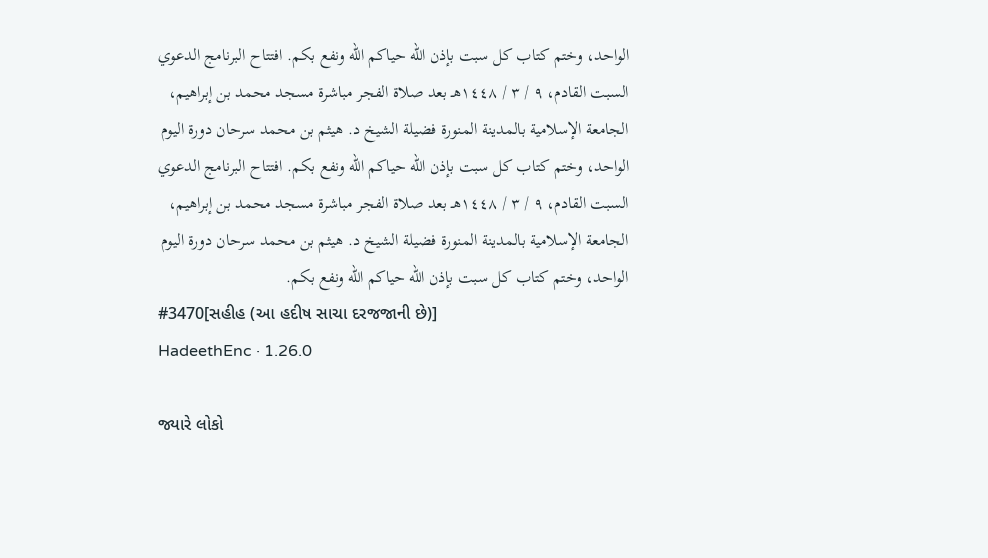الواحد، وختم كتاب كل سبت بإذن الله حياكم الله ونفع بكم. افتتاح البرنامج الدعوي السبت القادم، ٩ / ٣ / ١٤٤٨هـ بعد صلاة الفجر مباشرة مسجد محمد بن إبراهيم، الجامعة الإسلامية بالمدينة المنورة فضيلة الشيخ د. هيثم بن محمد سرحان دورة اليوم الواحد، وختم كتاب كل سبت بإذن الله حياكم الله ونفع بكم. افتتاح البرنامج الدعوي السبت القادم، ٩ / ٣ / ١٤٤٨هـ بعد صلاة الفجر مباشرة مسجد محمد بن إبراهيم، الجامعة الإسلامية بالمدينة المنورة فضيلة الشيخ د. هيثم بن محمد سرحان دورة اليوم الواحد، وختم كتاب كل سبت بإذن الله حياكم الله ونفع بكم.
#3470[સહીહ (આ હદીષ સાચા દરજજાની છે)]
HadeethEnc · 1.26.0

જ્યારે લોકો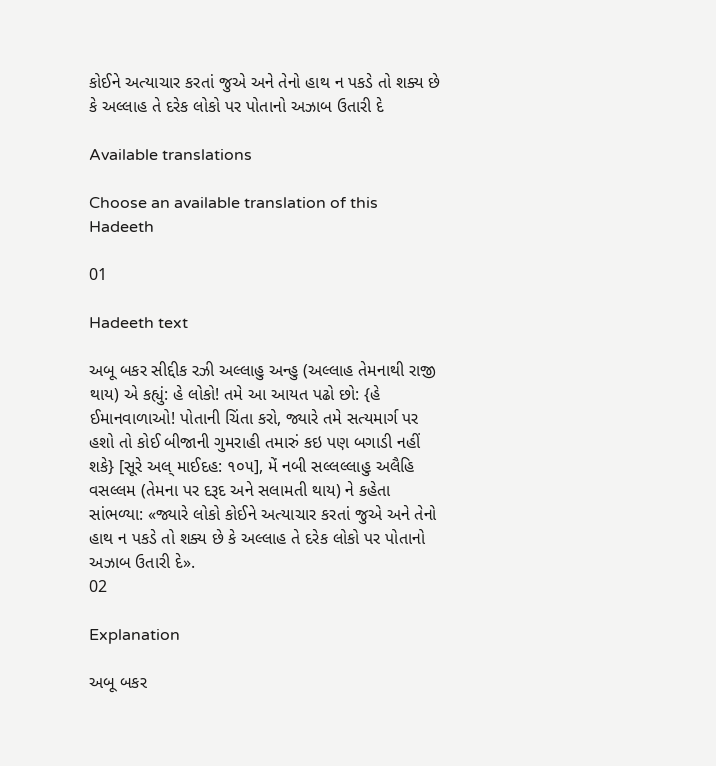કોઈને અત્યાચાર કરતાં જુએ અને તેનો હાથ ન પકડે તો શક્ય છે કે અલ્લાહ તે દરેક લોકો પર પોતાનો અઝાબ ઉતારી દે

Available translations

Choose an available translation of this Hadeeth

01

Hadeeth text

અબૂ બકર સીદ્દીક રઝી અલ્લાહુ અન્હુ (અલ્લાહ તેમનાથી રાજી થાય) એ કહ્યું: હે લોકો! તમે આ આયત પઢો છો: {હે ઈમાનવાળાઓ! પોતાની ચિંતા કરો, જ્યારે તમે સત્યમાર્ગ પર હશો તો કોઈ બીજાની ગુમરાહી તમારું કઇ પણ બગાડી નહીં શકે} [સૂરે અલ્ માઈદહ: ૧૦૫], મેં નબી સલ્લલ્લાહુ અલૈહિ વસલ્લમ (તેમના પર દરૂદ અને સલામતી થાય) ને કહેતા સાંભળ્યા: «જ્યારે લોકો કોઈને અત્યાચાર કરતાં જુએ અને તેનો હાથ ન પકડે તો શક્ય છે કે અલ્લાહ તે દરેક લોકો પર પોતાનો અઝાબ ઉતારી દે».
02

Explanation

અબૂ બકર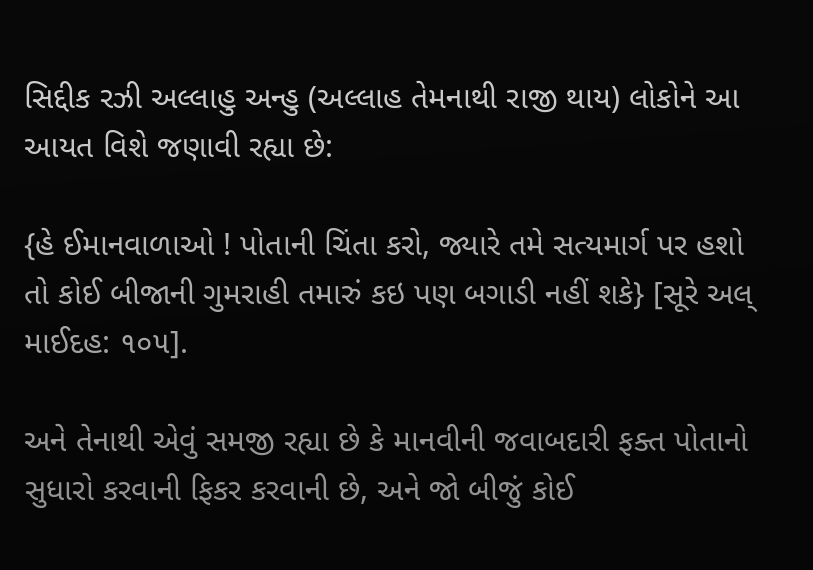સિદ્દીક રઝી અલ્લાહુ અન્હુ (અલ્લાહ તેમનાથી રાજી થાય) લોકોને આ આયત વિશે જણાવી રહ્યા છે:

{હે ઈમાનવાળાઓ ! પોતાની ચિંતા કરો, જ્યારે તમે સત્યમાર્ગ પર હશો તો કોઈ બીજાની ગુમરાહી તમારું કઇ પણ બગાડી નહીં શકે} [સૂરે અલ્ માઈદહ: ૧૦૫].

અને તેનાથી એવું સમજી રહ્યા છે કે માનવીની જવાબદારી ફક્ત પોતાનો સુધારો કરવાની ફિકર કરવાની છે, અને જો બીજું કોઈ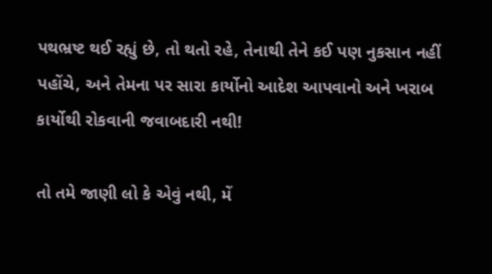પથભ્રષ્ટ થઈ રહ્યું છે, તો થતો રહે, તેનાથી તેને કઈ પણ નુકસાન નહીં પહોંચે, અને તેમના પર સારા કાર્યોનો આદેશ આપવાનો અને ખરાબ કાર્યોથી રોકવાની જવાબદારી નથી!

તો તમે જાણી લો કે એવું નથી, મેં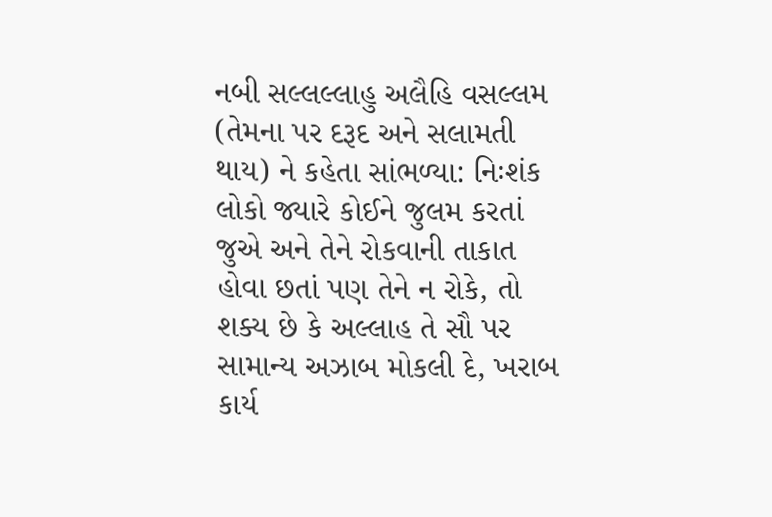નબી સલ્લલ્લાહુ અલૈહિ વસલ્લમ (તેમના પર દરૂદ અને સલામતી થાય) ને કહેતા સાંભળ્યા: નિઃશંક લોકો જ્યારે કોઈને જુલમ કરતાં જુએ અને તેને રોકવાની તાકાત હોવા છતાં પણ તેને ન રોકે, તો શક્ય છે કે અલ્લાહ તે સૌ પર સામાન્ય અઝાબ મોકલી દે, ખરાબ કાર્ય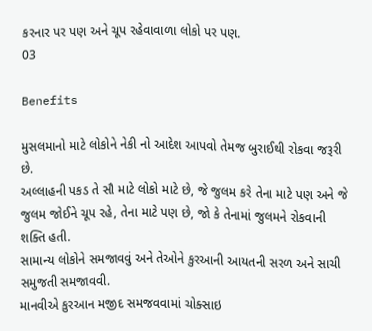કરનાર પર પણ અને ચૂપ રહેવાવાળા લોકો પર પણ.
03

Benefits

મુસલમાનો માટે લોકોને નેકી નો આદેશ આપવો તેમજ બુરાઈથી રોકવા જરૂરી છે.
અલ્લાહની પકડ તે સૌ માટે લોકો માટે છે, જે જુલમ કરે તેના માટે પણ અને જે જુલમ જોઈને ચૂપ રહે, તેના માટે પણ છે, જો કે તેનામાં જુલમને રોકવાની શક્તિ હતી.
સામાન્ય લોકોને સમજાવવું અને તેઓને કુરઆની આયતની સરળ અને સાચી સમુજતી સમજાવવી.
માનવીએ કુરઆન મજીદ સમજવવામાં ચોક્સાઇ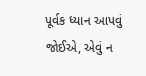પૂર્વક ધ્યાન આપવું જોઈએ, એવું ન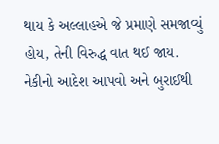થાય કે અલ્લાહએ જે પ્રમાણે સમજાવ્યું હોય, તેની વિરુદ્ધ વાત થઈ જાય.
નેકીનો આદેશ આપવો અને બુરાઈથી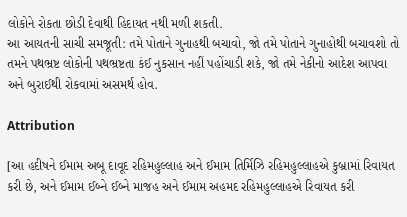લોકોને રોકતા છોડી દેવાથી હિદાયત નથી મળી શકતી.
આ આયતની સાચી સમજૂતી: તમે પોતાને ગુનાહથી બચાવો, જો તમે પોતાને ગુનાહોથી બચાવશો તો તમને પથભ્રષ્ટ લોકોની પથભ્રષ્ટતા કંઈ નુકસાન નહીં પહોંચાડી શકે, જો તમે નેકીનો આદેશ આપવા અને બુરાઈથી રોકવામાં અસમર્થ હોવ.

Attribution

[આ હદીષને ઈમામ અબૂ દાવૂદ રહિમહુલ્લાહ અને ઈમામ તિર્મિઝિ રહિમહુલ્લાહએ કુબ્રામાં રિવાયત કરી છે, અને ઈમામ ઈબ્ને ઈબ્ને માજહ અને ઈમામ અહમદ રહિમહુલ્લાહએ રિવાયત કરી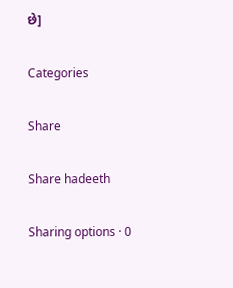છે]

Categories

Share

Share hadeeth

Sharing options · 0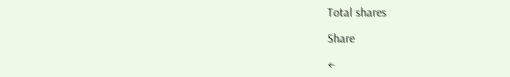Total shares

Share

←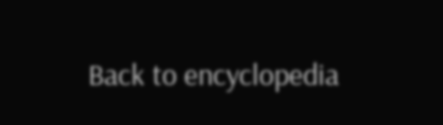Back to encyclopedia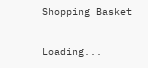Shopping Basket

Loading...